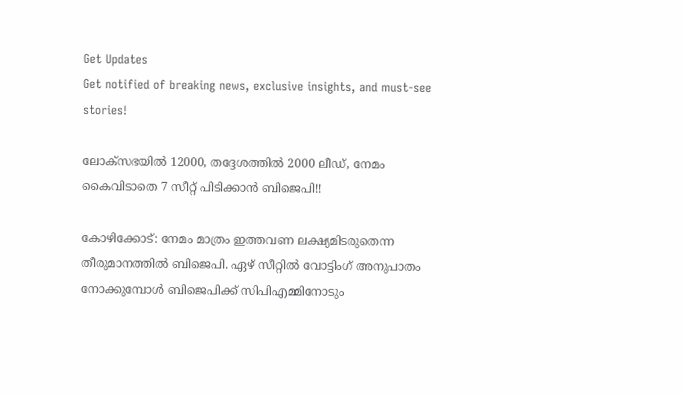Get Updates
Get notified of breaking news, exclusive insights, and must-see stories!

ലോക്‌സഭയില്‍ 12000, തദ്ദേശത്തില്‍ 2000 ലീഡ്, നേമം കൈവിടാതെ 7 സീറ്റ് പിടിക്കാന്‍ ബിജെപി!!

കോഴിക്കോട്: നേമം മാത്രം ഇത്തവണ ലക്ഷ്യമിടരുതെന്ന തീരുമാനത്തില്‍ ബിജെപി. ഏഴ് സീറ്റില്‍ വോട്ടിംഗ് അനുപാതം നോക്കുമ്പോള്‍ ബിജെപിക്ക് സിപിഎമ്മിനോടും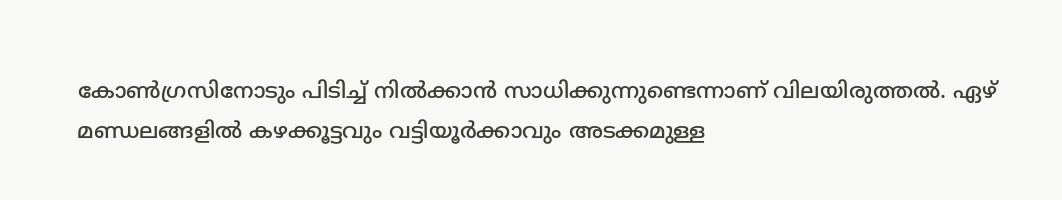കോണ്‍ഗ്രസിനോടും പിടിച്ച് നില്‍ക്കാന്‍ സാധിക്കുന്നുണ്ടെന്നാണ് വിലയിരുത്തല്‍. ഏഴ് മണ്ഡലങ്ങളില്‍ കഴക്കൂട്ടവും വട്ടിയൂര്‍ക്കാവും അടക്കമുള്ള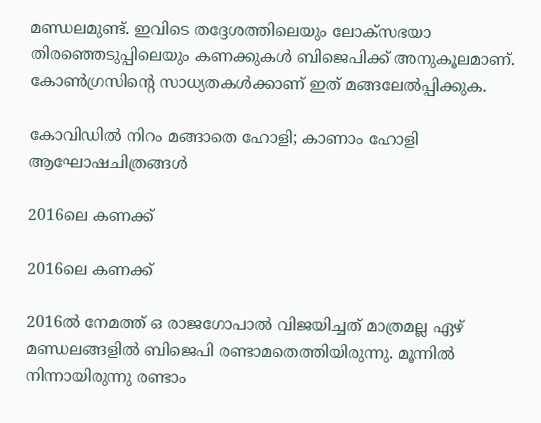മണ്ഡലമുണ്ട്. ഇവിടെ തദ്ദേശത്തിലെയും ലോക്‌സഭയാ തിരഞ്ഞെടുപ്പിലെയും കണക്കുകള്‍ ബിജെപിക്ക് അനുകൂലമാണ്. കോണ്‍ഗ്രസിന്റെ സാധ്യതകള്‍ക്കാണ് ഇത് മങ്ങലേല്‍പ്പിക്കുക.

കോവിഡില്‍ നിറം മങ്ങാതെ ഹോളി; കാണാം ഹോളി ആഘോഷചിത്രങ്ങള്‍

2016ലെ കണക്ക്

2016ലെ കണക്ക്

2016ല്‍ നേമത്ത് ഒ രാജഗോപാല്‍ വിജയിച്ചത് മാത്രമല്ല ഏഴ് മണ്ഡലങ്ങളില്‍ ബിജെപി രണ്ടാമതെത്തിയിരുന്നു. മൂന്നില്‍ നിന്നായിരുന്നു രണ്ടാം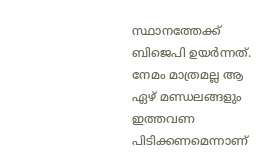സ്ഥാനത്തേക്ക് ബിജെപി ഉയര്‍ന്നത്. നേമം മാത്രമല്ല ആ ഏഴ് മണ്ഡലങ്ങളും ഇത്തവണ പിടിക്കണമെന്നാണ്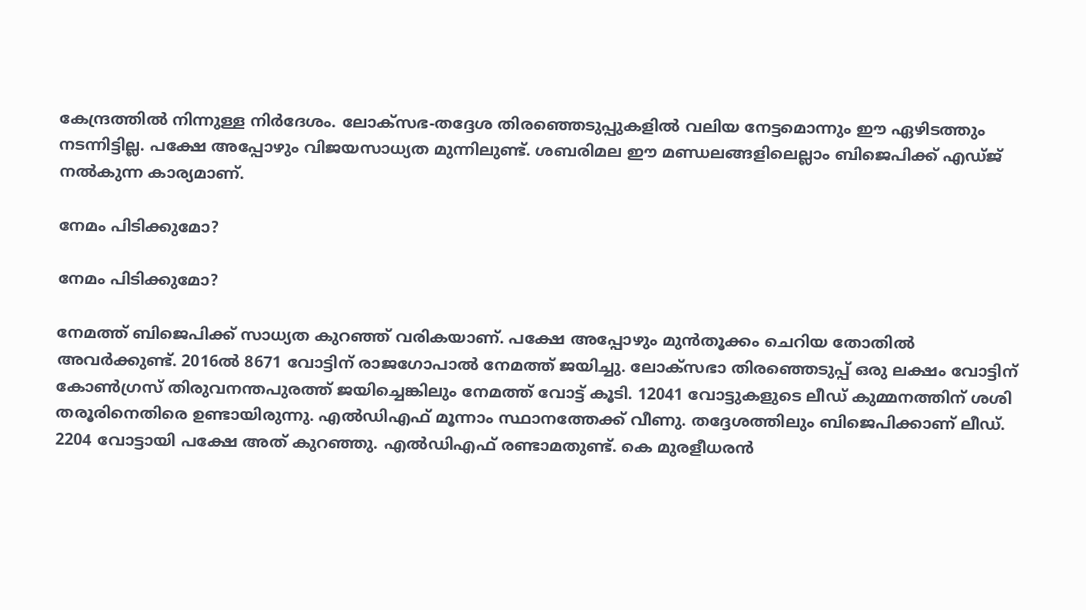കേന്ദ്രത്തില്‍ നിന്നുള്ള നിര്‍ദേശം. ലോക്‌സഭ-തദ്ദേശ തിരഞ്ഞെടുപ്പുകളില്‍ വലിയ നേട്ടമൊന്നും ഈ ഏഴിടത്തും നടന്നിട്ടില്ല. പക്ഷേ അപ്പോഴും വിജയസാധ്യത മുന്നിലുണ്ട്. ശബരിമല ഈ മണ്ഡലങ്ങളിലെല്ലാം ബിജെപിക്ക് എഡ്ജ് നല്‍കുന്ന കാര്യമാണ്.

നേമം പിടിക്കുമോ?

നേമം പിടിക്കുമോ?

നേമത്ത് ബിജെപിക്ക് സാധ്യത കുറഞ്ഞ് വരികയാണ്. പക്ഷേ അപ്പോഴും മുന്‍തൂക്കം ചെറിയ തോതില്‍ അവര്‍ക്കുണ്ട്. 2016ല്‍ 8671 വോട്ടിന് രാജഗോപാല്‍ നേമത്ത് ജയിച്ചു. ലോക്‌സഭാ തിരഞ്ഞെടുപ്പ് ഒരു ലക്ഷം വോട്ടിന് കോണ്‍ഗ്രസ് തിരുവനന്തപുരത്ത് ജയിച്ചെങ്കിലും നേമത്ത് വോട്ട് കൂടി. 12041 വോട്ടുകളുടെ ലീഡ് കുമ്മനത്തിന് ശശി തരൂരിനെതിരെ ഉണ്ടായിരുന്നു. എല്‍ഡിഎഫ് മൂന്നാം സ്ഥാനത്തേക്ക് വീണു. തദ്ദേശത്തിലും ബിജെപിക്കാണ് ലീഡ്. 2204 വോട്ടായി പക്ഷേ അത് കുറഞ്ഞു. എല്‍ഡിഎഫ് രണ്ടാമതുണ്ട്. കെ മുരളീധരന്‍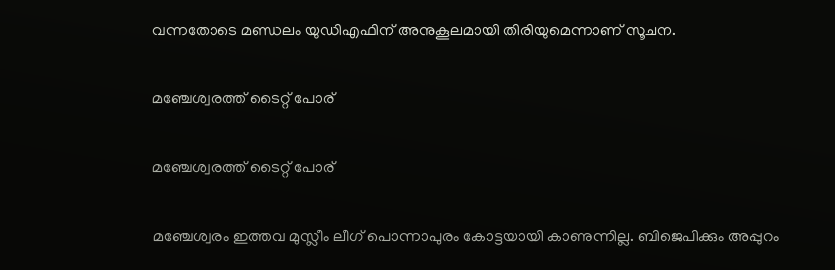വന്നതോടെ മണ്ഡലം യുഡിഎഫിന് അനുകൂലമായി തിരിയുമെന്നാണ് സൂചന.

മഞ്ചേശ്വരത്ത് ടൈറ്റ് പോര്

മഞ്ചേശ്വരത്ത് ടൈറ്റ് പോര്

മഞ്ചേശ്വരം ഇത്തവ മുസ്ലീം ലീഗ് പൊന്നാപുരം കോട്ടയായി കാണുന്നില്ല. ബിജെപിക്കും അപ്പുറം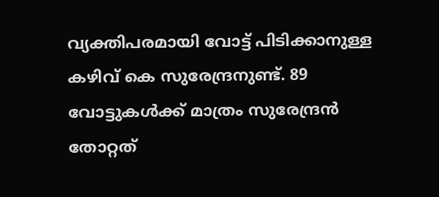വ്യക്തിപരമായി വോട്ട് പിടിക്കാനുള്ള കഴിവ് കെ സുരേന്ദ്രനുണ്ട്. 89 വോട്ടുകള്‍ക്ക് മാത്രം സുരേന്ദ്രന്‍ തോറ്റത്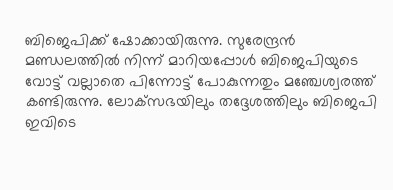ബിജെപിക്ക് ഷോക്കായിരുന്നു. സുരേന്ദ്രന്‍ മണ്ഡലത്തില്‍ നിന്ന് മാറിയപ്പോള്‍ ബിജെപിയുടെ വോട്ട് വല്ലാതെ പിന്നോട്ട് പോകുന്നതും മഞ്ചേശ്വരത്ത് കണ്ടിരുന്നു. ലോക്‌സഭയിലും തദ്ദേശത്തിലും ബിജെപി ഇവിടെ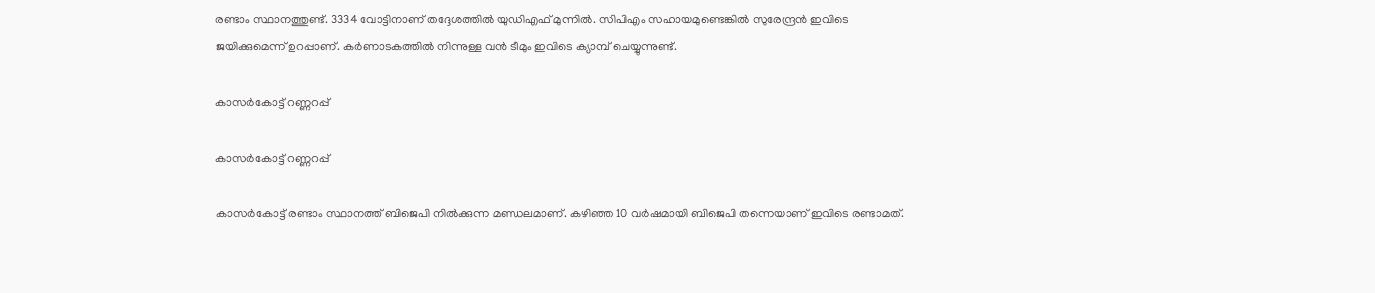രണ്ടാം സ്ഥാനത്തുണ്ട്. 3334 വോട്ടിനാണ് തദ്ദേശത്തില്‍ യുഡിഎഫ് മുന്നില്‍. സിപിഎം സഹായമുണ്ടെങ്കില്‍ സുരേന്ദ്രന്‍ ഇവിടെ ജയിക്കുമെന്ന് ഉറപ്പാണ്. കര്‍ണാടകത്തില്‍ നിന്നുള്ള വന്‍ ടീമും ഇവിടെ ക്യാമ്പ് ചെയ്യുന്നുണ്ട്.

കാസര്‍കോട്ട് റണ്ണറപ്പ്

കാസര്‍കോട്ട് റണ്ണറപ്പ്

കാസര്‍കോട്ട് രണ്ടാം സ്ഥാനത്ത് ബിജെപി നില്‍ക്കുന്ന മണ്ഡലമാണ്. കഴിഞ്ഞ 10 വര്‍ഷമായി ബിജെപി തന്നെയാണ് ഇവിടെ രണ്ടാമത്.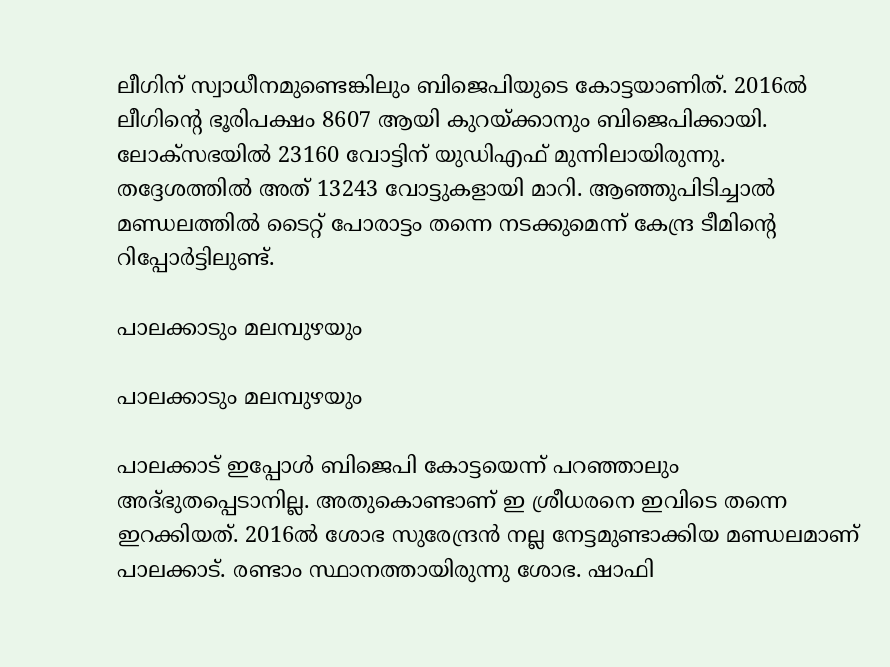ലീഗിന് സ്വാധീനമുണ്ടെങ്കിലും ബിജെപിയുടെ കോട്ടയാണിത്. 2016ല്‍ ലീഗിന്റെ ഭൂരിപക്ഷം 8607 ആയി കുറയ്ക്കാനും ബിജെപിക്കായി. ലോക്‌സഭയില്‍ 23160 വോട്ടിന് യുഡിഎഫ് മുന്നിലായിരുന്നു. തദ്ദേശത്തില്‍ അത് 13243 വോട്ടുകളായി മാറി. ആഞ്ഞുപിടിച്ചാല്‍ മണ്ഡലത്തില്‍ ടൈറ്റ് പോരാട്ടം തന്നെ നടക്കുമെന്ന് കേന്ദ്ര ടീമിന്റെ റിപ്പോര്‍ട്ടിലുണ്ട്.

പാലക്കാടും മലമ്പുഴയും

പാലക്കാടും മലമ്പുഴയും

പാലക്കാട് ഇപ്പോള്‍ ബിജെപി കോട്ടയെന്ന് പറഞ്ഞാലും അദ്ഭുതപ്പെടാനില്ല. അതുകൊണ്ടാണ് ഇ ശ്രീധരനെ ഇവിടെ തന്നെ ഇറക്കിയത്. 2016ല്‍ ശോഭ സുരേന്ദ്രന്‍ നല്ല നേട്ടമുണ്ടാക്കിയ മണ്ഡലമാണ് പാലക്കാട്. രണ്ടാം സ്ഥാനത്തായിരുന്നു ശോഭ. ഷാഫി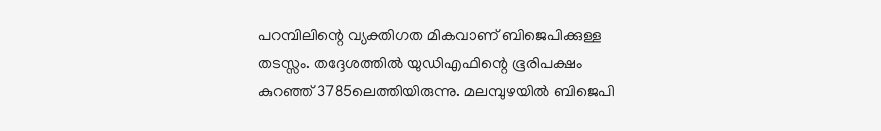പറമ്പിലിന്റെ വ്യക്തിഗത മികവാണ് ബിജെപിക്കുള്ള തടസ്സം. തദ്ദേശത്തില്‍ യുഡിഎഫിന്റെ ഭൂരിപക്ഷം കുറഞ്ഞ് 3785ലെത്തിയിരുന്നു. മലമ്പുഴയില്‍ ബിജെപി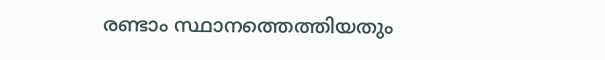രണ്ടാം സ്ഥാനത്തെത്തിയതും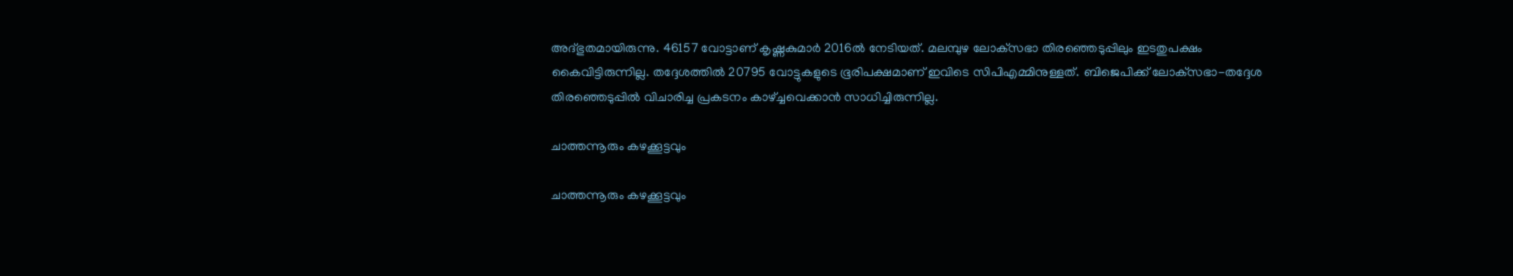അദ്ഭുതമായിരുന്നു. 46157 വോട്ടാണ് കൃഷ്ണകുമാര്‍ 2016ല്‍ നേടിയത്. മലമ്പുഴ ലോക്‌സഭാ തിരഞ്ഞെടുപ്പിലും ഇടതുപക്ഷം കൈവിട്ടിരുന്നില്ല. തദ്ദേശത്തില്‍ 20795 വോട്ടുകളുടെ ഭൂരിപക്ഷമാണ് ഇവിടെ സിപിഎമ്മിനുള്ളത്. ബിജെപിക്ക് ലോക്‌സഭാ-തദ്ദേശ തിരഞ്ഞെടുപ്പില്‍ വിചാരിച്ച പ്രകടനം കാഴ്ച്ചവെക്കാന്‍ സാധിച്ചിരുന്നില്ല.

ചാത്തന്നൂരും കഴക്കൂട്ടവും

ചാത്തന്നൂരും കഴക്കൂട്ടവും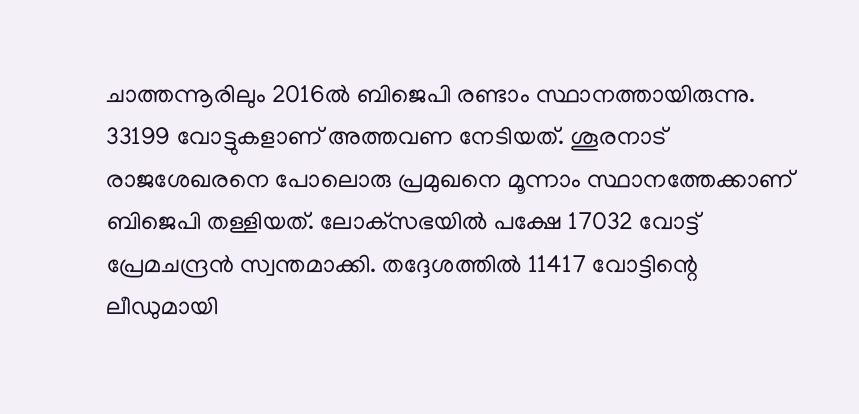ചാത്തന്നൂരിലും 2016ല്‍ ബിജെപി രണ്ടാം സ്ഥാനത്തായിരുന്നു. 33199 വോട്ടുകളാണ് അത്തവണ നേടിയത്. ശൂരനാട് രാജശേഖരനെ പോലൊരു പ്രമുഖനെ മൂന്നാം സ്ഥാനത്തേക്കാണ് ബിജെപി തള്ളിയത്. ലോക്‌സഭയില്‍ പക്ഷേ 17032 വോട്ട് പ്രേമചന്ദ്രന്‍ സ്വന്തമാക്കി. തദ്ദേശത്തില്‍ 11417 വോട്ടിന്റെ ലീഡുമായി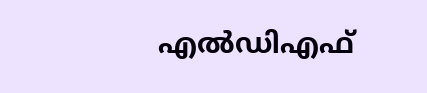എല്‍ഡിഎഫ്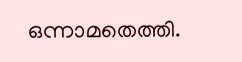ഒന്നാമതെത്തി.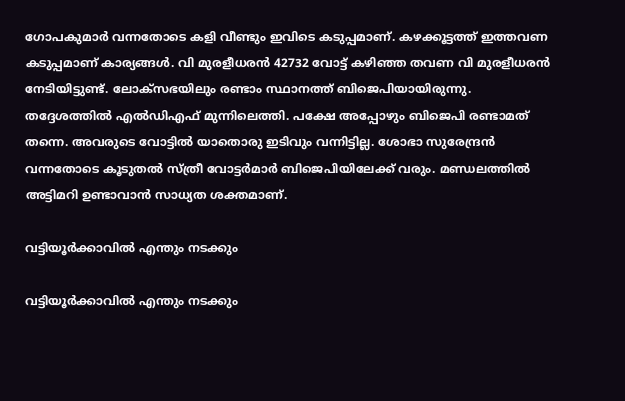ഗോപകുമാര്‍ വന്നതോടെ കളി വീണ്ടും ഇവിടെ കടുപ്പമാണ്. കഴക്കൂട്ടത്ത് ഇത്തവണ കടുപ്പമാണ് കാര്യങ്ങള്‍. വി മുരളീധരന്‍ 42732 വോട്ട് കഴിഞ്ഞ തവണ വി മുരളീധരന്‍ നേടിയിട്ടുണ്ട്. ലോക്‌സഭയിലും രണ്ടാം സ്ഥാനത്ത് ബിജെപിയായിരുന്നു. തദ്ദേശത്തില്‍ എല്‍ഡിഎഫ് മുന്നിലെത്തി. പക്ഷേ അപ്പോഴും ബിജെപി രണ്ടാമത് തന്നെ. അവരുടെ വോട്ടില്‍ യാതൊരു ഇടിവും വന്നിട്ടില്ല. ശോഭാ സുരേന്ദ്രന്‍ വന്നതോടെ കൂടുതല്‍ സ്ത്രീ വോട്ടര്‍മാര്‍ ബിജെപിയിലേക്ക് വരും. മണ്ഡലത്തില്‍ അട്ടിമറി ഉണ്ടാവാന്‍ സാധ്യത ശക്തമാണ്.

വട്ടിയൂര്‍ക്കാവില്‍ എന്തും നടക്കും

വട്ടിയൂര്‍ക്കാവില്‍ എന്തും നടക്കും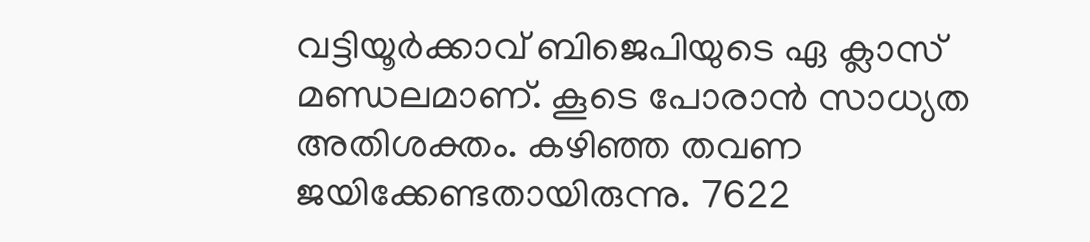വട്ടിയൂര്‍ക്കാവ് ബിജെപിയുടെ ഏ ക്ലാസ് മണ്ഡലമാണ്. കൂടെ പോരാന്‍ സാധ്യത അതിശക്തം. കഴിഞ്ഞ തവണ ജയിക്കേണ്ടതായിരുന്നു. 7622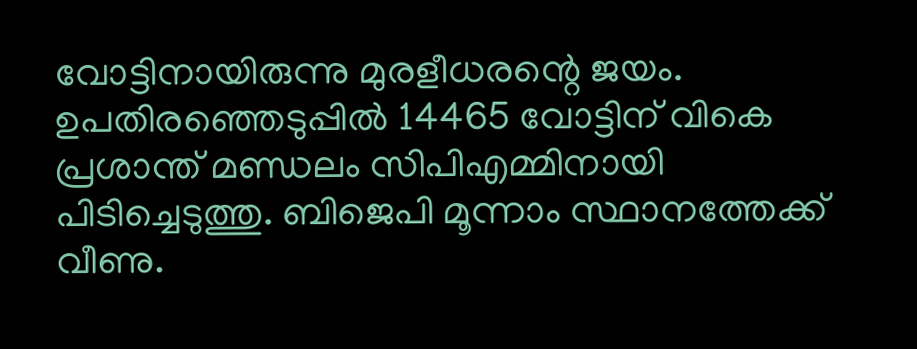വോട്ടിനായിരുന്നു മുരളീധരന്റെ ജയം. ഉപതിരഞ്ഞെടുപ്പില്‍ 14465 വോട്ടിന് വികെ പ്രശാന്ത് മണ്ഡലം സിപിഎമ്മിനായി പിടിച്ചെടുത്തു. ബിജെപി മൂന്നാം സ്ഥാനത്തേക്ക് വീണു.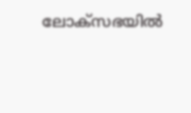ലോക്‌സഭയില്‍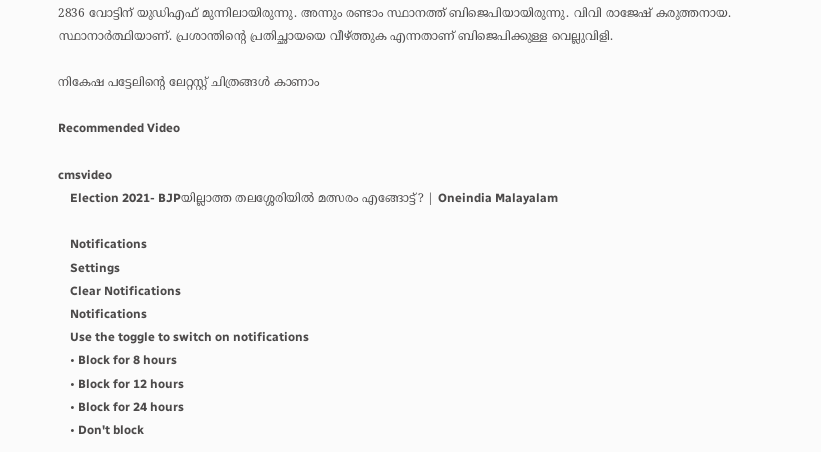2836 വോട്ടിന് യുഡിഎഫ് മുന്നിലായിരുന്നു. അന്നും രണ്ടാം സ്ഥാനത്ത് ബിജെപിയായിരുന്നു. വിവി രാജേഷ് കരുത്തനായ. സ്ഥാനാര്‍ത്ഥിയാണ്. പ്രശാന്തിന്റെ പ്രതിച്ഛായയെ വീഴ്ത്തുക എന്നതാണ് ബിജെപിക്കുള്ള വെല്ലുവിളി.

നികേഷ പട്ടേലിന്റെ ലേറ്റസ്റ്റ് ചിത്രങ്ങൾ കാണാം

Recommended Video

cmsvideo
    Election 2021- BJPയില്ലാത്ത തലശ്ശേരിയിൽ മത്സരം എങ്ങോട്ട്? | Oneindia Malayalam

    Notifications
    Settings
    Clear Notifications
    Notifications
    Use the toggle to switch on notifications
    • Block for 8 hours
    • Block for 12 hours
    • Block for 24 hours
    • Don't block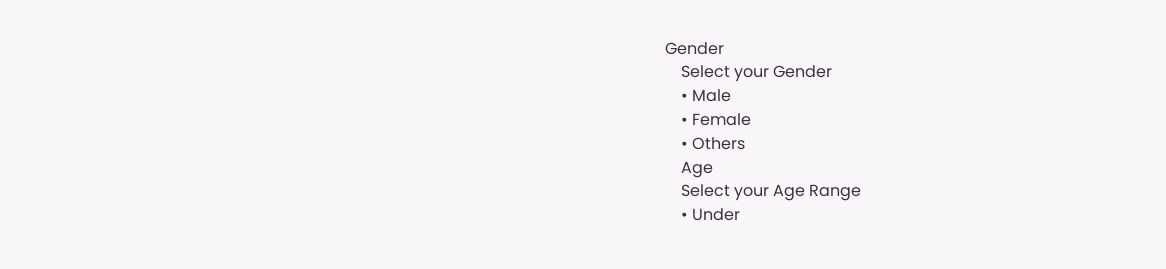Gender
    Select your Gender
    • Male
    • Female
    • Others
    Age
    Select your Age Range
    • Under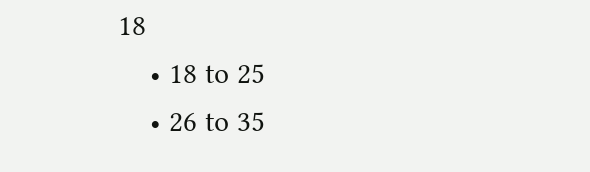18
    • 18 to 25
    • 26 to 35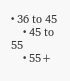• 36 to 45
    • 45 to 55
    • 55+